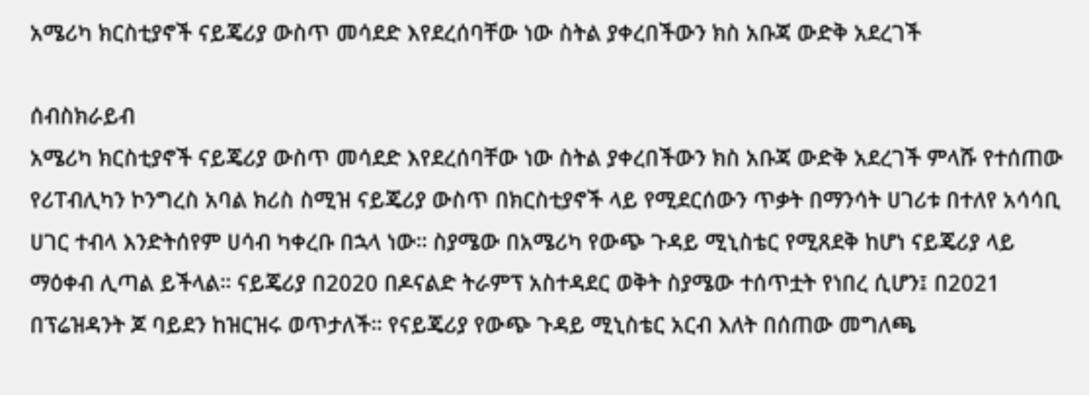አሜሪካ ክርስቲያኖች ናይጄሪያ ውስጥ መሳደድ እየደረሰባቸው ነው ስትል ያቀረበችውን ክስ አቡጃ ውድቅ አደረገች

ሰብስክራይብ
አሜሪካ ክርስቲያኖች ናይጄሪያ ውስጥ መሳደድ እየደረሰባቸው ነው ስትል ያቀረበችውን ክስ አቡጃ ውድቅ አደረገች ምላሹ የተሰጠው የሪፐብሊካን ኮንግረስ አባል ክሪስ ስሚዝ ናይጄሪያ ውስጥ በክርስቲያኖች ላይ የሚደርሰውን ጥቃት በማንሳት ሀገሪቱ በተለየ አሳሳቢ ሀገር ተብላ እንድትሰየም ሀሳብ ካቀረቡ በኋላ ነው። ስያሜው በአሜሪካ የውጭ ጉዳይ ሚኒስቴር የሚጸደቅ ከሆነ ናይጄሪያ ላይ ማዕቀብ ሊጣል ይችላል። ናይጄሪያ በ2020 በዶናልድ ትራምፕ አስተዳደር ወቅት ስያሜው ተሰጥቷት የነበረ ሲሆን፤ በ2021 በፕሬዝዳንት ጆ ባይደን ከዝርዝሩ ወጥታለች። የናይጄሪያ የውጭ ጉዳይ ሚኒስቴር አርብ እለት በሰጠው መግለጫ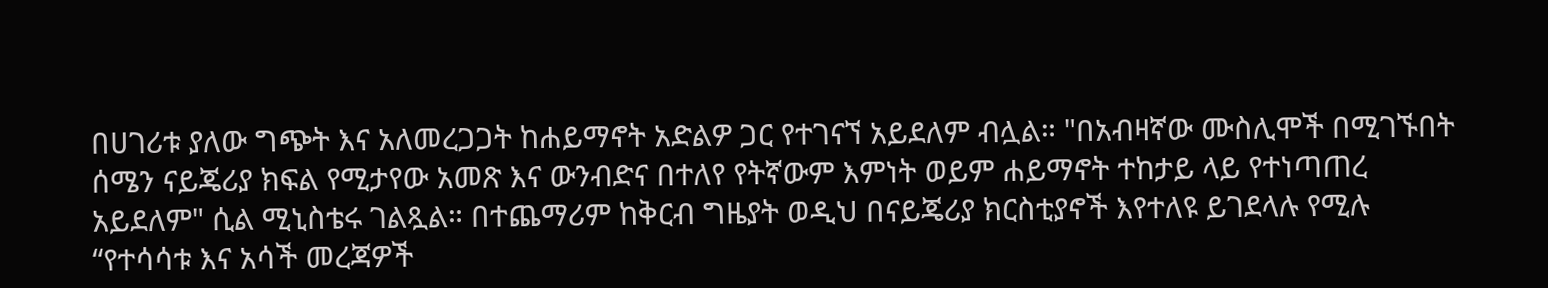በሀገሪቱ ያለው ግጭት እና አለመረጋጋት ከሐይማኖት አድልዎ ጋር የተገናኘ አይደለም ብሏል። "በአብዛኛው ሙስሊሞች በሚገኙበት ሰሜን ናይጄሪያ ክፍል የሚታየው አመጽ እና ውንብድና በተለየ የትኛውም እምነት ወይም ሐይማኖት ተከታይ ላይ የተነጣጠረ አይደለም" ሲል ሚኒስቴሩ ገልጿል። በተጨማሪም ከቅርብ ግዜያት ወዲህ በናይጄሪያ ክርስቲያኖች እየተለዩ ይገደላሉ የሚሉ “የተሳሳቱ እና አሳች መረጃዎች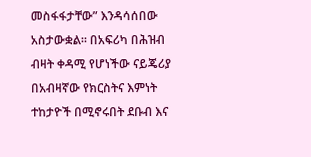መስፋፋታቸው” እንዳሳሰበው አስታውቋል። በአፍሪካ በሕዝብ ብዛት ቀዳሚ የሆነችው ናይጄሪያ በአብዛኛው የክርስትና እምነት ተከታዮች በሚኖሩበት ደቡብ እና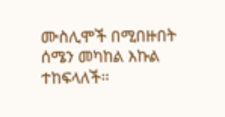ሙስሊሞች በሚበዙበት ሰሜን መካከል እኩል ተከፍላለች።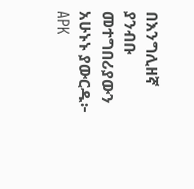በእንግሊዘኛ ያንብቡ መተግበሪያውን አሁኑኑ ያውርዱ፦   APK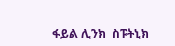ፋይል ሊንክ  ስፑትኒክ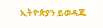ኢትዮጵያን ይወዳጁ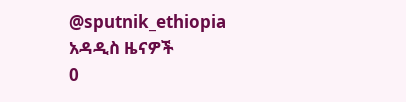@sputnik_ethiopia
አዳዲስ ዜናዎች
0